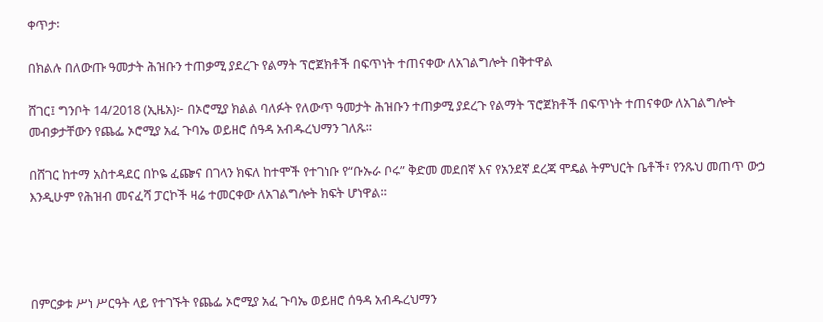ቀጥታ፡

በክልሉ በለውጡ ዓመታት ሕዝቡን ተጠቃሚ ያደረጉ የልማት ፕሮጀክቶች በፍጥነት ተጠናቀው ለአገልግሎት በቅተዋል

ሸገር፤ ግንቦት 14/2018 (ኢዜአ)፦ በኦሮሚያ ክልል ባለፉት የለውጥ ዓመታት ሕዝቡን ተጠቃሚ ያደረጉ የልማት ፕሮጀክቶች በፍጥነት ተጠናቀው ለአገልግሎት መብቃታቸውን የጨፌ ኦሮሚያ አፈ ጉባኤ ወይዘሮ ሰዓዳ አብዱረህማን ገለጹ።

በሸገር ከተማ አስተዳደር በኮዬ ፈጬና በገላን ክፍለ ከተሞች የተገነቡ የ“ቡኡራ ቦሩ” ቅድመ መደበኛ እና የአንደኛ ደረጃ ሞዴል ትምህርት ቤቶች፣ የንጹህ መጠጥ ውኃ እንዲሁም የሕዝብ መናፈሻ ፓርኮች ዛሬ ተመርቀው ለአገልግሎት ክፍት ሆነዋል።




በምርቃቱ ሥነ ሥርዓት ላይ የተገኙት የጨፌ ኦሮሚያ አፈ ጉባኤ ወይዘሮ ሰዓዳ አብዱረህማን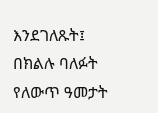እንደገለጹት፤ በክልሉ ባለፉት የለውጥ ዓመታት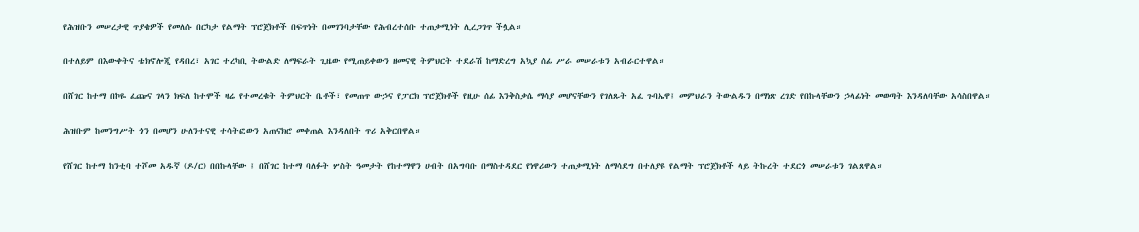የሕዝቡን መሠረታዊ ጥያቄዎች የመለሱ በርካታ የልማት ፕሮጀክቶች በፍጥነት በመገንባታቸው የሕብረተሰቡ ተጠቃሚነት ሊረጋገጥ ችሏል።

በተለይም በእውቀትና ቴክኖሎጂ የዳበረ፣ አገር ተረካቢ ትውልድ ለማፍራት ጊዜው የሚጠይቀውን ዘመናዊ ትምህርት ተደራሽ ከማድረግ አኳያ ሰፊ ሥራ መሠራቱን አብራርተዋል።

በሸገር ከተማ በኮዬ ፈጬና ገላን ክፍለ ከተሞች ዛሬ የተመረቁት ትምህርት ቤቶች፣ የመጠጥ ውኃና የፓርክ ፕሮጀክቶች የዚሁ ሰፊ እንቅስቃሴ ማሳያ መሆናቸውን የገለጹት አፈ ጉባኤዋ፤ መምህራን ትውልዱን በማነጽ ረገድ የበኩላቸውን ኃላፊነት መወጣት እንዳለባቸው አሳስበዋል።

ሕዝቡም ከመንግሥት ጎን በመሆን ሁለንተናዊ ተሳትፎውን አጠናክሮ መቀጠል እንዳለበት ጥሪ አቅርበዋል።

የሸገር ከተማ ከንቲባ ተሾመ አዱኛ (ዶ/ር) በበኩላቸው ፤ በሸገር ከተማ ባለፉት ሦስት ዓመታት የከተማዋን ሀብት በአግባቡ በማስተዳደር የነዋሪውን ተጠቃሚነት ለማሳደግ በተለያዩ የልማት ፕሮጀክቶች ላይ ትኩረት ተደርጎ መሠራቱን ገልጸዋል።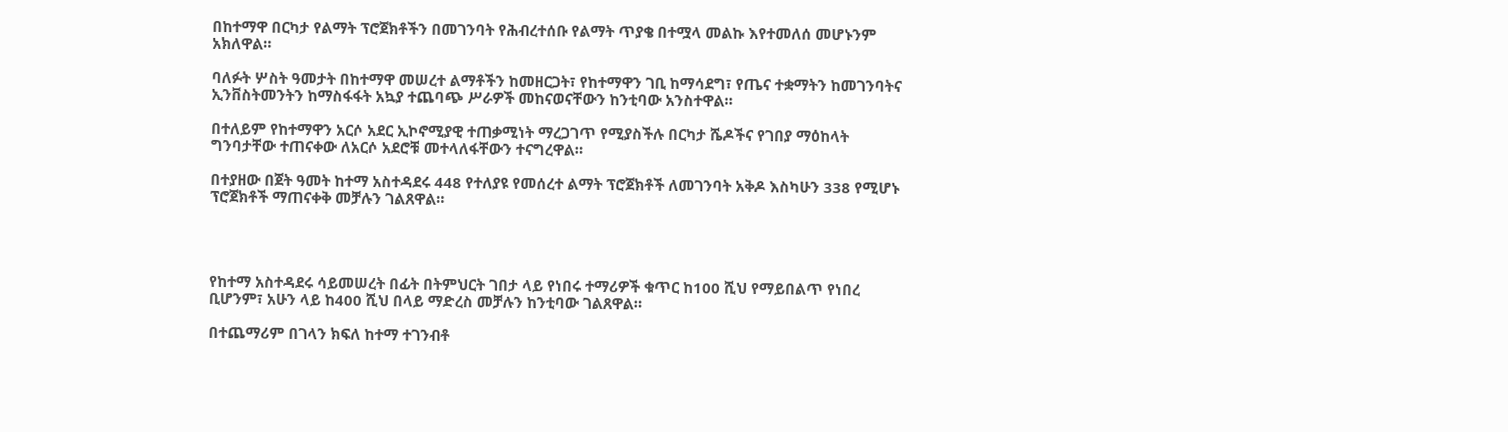በከተማዋ በርካታ የልማት ፕሮጀክቶችን በመገንባት የሕብረተሰቡ የልማት ጥያቄ በተሟላ መልኩ እየተመለሰ መሆኑንም አክለዋል።

ባለፉት ሦስት ዓመታት በከተማዋ መሠረተ ልማቶችን ከመዘርጋት፣ የከተማዋን ገቢ ከማሳደግ፣ የጤና ተቋማትን ከመገንባትና ኢንቨስትመንትን ከማስፋፋት አኳያ ተጨባጭ ሥራዎች መከናወናቸውን ከንቲባው አንስተዋል።

በተለይም የከተማዋን አርሶ አደር ኢኮኖሚያዊ ተጠቃሚነት ማረጋገጥ የሚያስችሉ በርካታ ሼዶችና የገበያ ማዕከላት ግንባታቸው ተጠናቀው ለአርሶ አደሮቹ መተላለፋቸውን ተናግረዋል።

በተያዘው በጀት ዓመት ከተማ አስተዳደሩ 448 የተለያዩ የመሰረተ ልማት ፕሮጀክቶች ለመገንባት አቅዶ እስካሁን 338 የሚሆኑ ፕሮጀክቶች ማጠናቀቅ መቻሉን ገልጸዋል።




የከተማ አስተዳደሩ ሳይመሠረት በፊት በትምህርት ገበታ ላይ የነበሩ ተማሪዎች ቁጥር ከ100 ሺህ የማይበልጥ የነበረ ቢሆንም፣ አሁን ላይ ከ400 ሺህ በላይ ማድረስ መቻሉን ከንቲባው ገልጸዋል።

በተጨማሪም በገላን ክፍለ ከተማ ተገንብቶ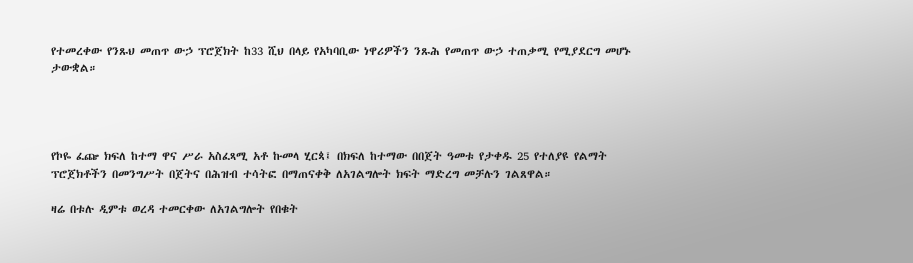የተመረቀው የንጹህ መጠጥ ውኃ ፕሮጀክት ከ33 ሺህ በላይ የአካባቢው ነዋሪዎችን ንጹሕ የመጠጥ ውኃ ተጠቃሚ የሚያደርግ መሆኑ ታውቋል።




የኮዬ ፈጬ ክፍለ ከተማ ዋና ሥራ አስፈጻሚ አቶ ኩመላ ሂርጳ፤ በክፍለ ከተማው በበጀት ዓመቱ የታቀዱ 25 የተለያዩ የልማት ፕሮጀክቶችን በመንግሥት በጀትና በሕዝብ ተሳትፎ በማጠናቀቅ ለአገልግሎት ክፍት ማድረግ መቻሉን ገልጸዋል።

ዛሬ በቱሉ ዲምቱ ወረዳ ተመርቀው ለአገልግሎት የበቁት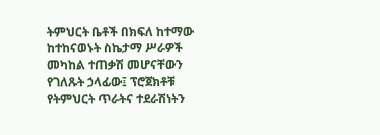ትምህርት ቤቶች በክፍለ ከተማው ከተከናወኑት ስኬታማ ሥራዎች መካከል ተጠቃሽ መሆናቸውን የገለጹት ኃላፊው፤ ፕሮጀክቶቹ የትምህርት ጥራትና ተደራሽነትን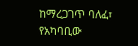ከማረጋገጥ ባለፈ፣ የአካባቢው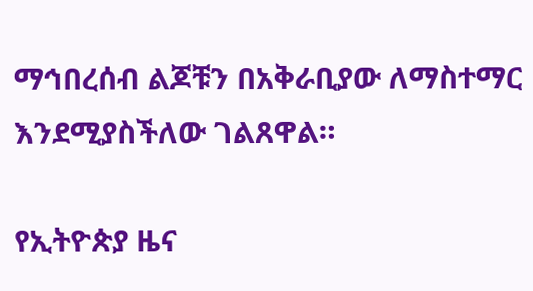ማኅበረሰብ ልጆቹን በአቅራቢያው ለማስተማር እንደሚያስችለው ገልጸዋል።

የኢትዮጵያ ዜና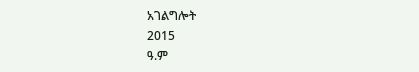አገልግሎት
2015
ዓ.ም